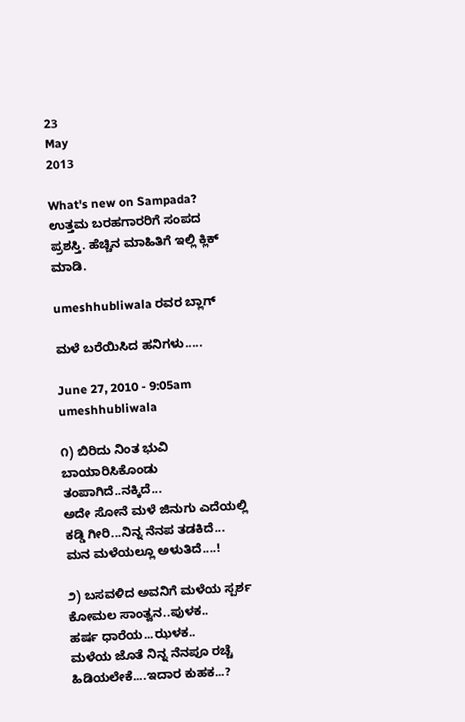23
May
2013

What's new on Sampada?  ಉತ್ತಮ ಬರಹಗಾರರಿಗೆ ಸಂಪದ ಪ್ರಶಸ್ತಿ. ಹೆಚ್ಚಿನ ಮಾಹಿತಿಗೆ ಇಲ್ಲಿ ಕ್ಲಿಕ್ ಮಾಡಿ.

umeshhubliwala ರವರ ಬ್ಲಾಗ್

ಮಳೆ ಬರೆಯಿಸಿದ ಹನಿಗಳು.....

June 27, 2010 - 9:05am
umeshhubliwala

೧) ಬಿರಿದು ನಿಂತ ಭುವಿ ಬಾಯಾರಿಸಿಕೊಂಡು
ತಂಪಾಗಿದೆ..ನಕ್ಕಿದೆ...
ಅದೇ ಸೋನೆ ಮಳೆ ಜಿನುಗು ಎದೆಯಲ್ಲಿ
ಕಡ್ಡಿ ಗೀರಿ...ನಿನ್ನ ನೆನಪ ತಡಕಿದೆ...
ಮನ ಮಳೆಯಲ್ಲೂ ಅಳುತಿದೆ....!

೨) ಬಸವಳಿದ ಅವನಿಗೆ ಮಳೆಯ ಸ್ಪರ್ಶ
ಕೋಮಲ ಸಾಂತ್ವನ..ಪುಳಕ..
ಹರ್ಷ ಧಾರೆಯ...ಝಳಕ..
ಮಳೆಯ ಜೊತೆ ನಿನ್ನ ನೆನಪೂ ರಚ್ಚೆ
ಹಿಡಿಯಲೇಕೆ....ಇದಾರ ಕುಹಕ...?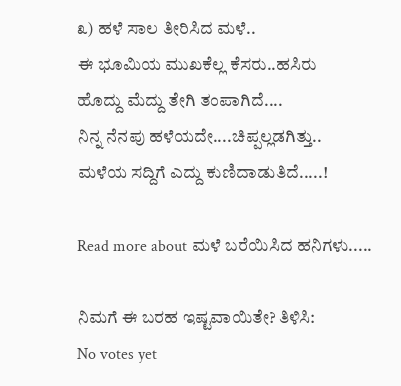೩) ಹಳೆ ಸಾಲ ತೀರಿಸಿದ ಮಳೆ..
ಈ ಭೂಮಿಯ ಮುಖಕೆಲ್ಲ ಕೆಸರು..ಹಸಿರು
ಹೊದ್ದು ಮೆದ್ದು ತೇಗಿ ತಂಪಾಗಿದೆ....
ನಿನ್ನ ನೆನಪು ಹಳೆಯದೇ....ಚಿಪ್ಪಲ್ಲಡಗಿತ್ತು..
ಮಳೆಯ ಸದ್ದಿಗೆ ಎದ್ದು ಕುಣಿದಾಡುತಿದೆ.....!

Read more about ಮಳೆ ಬರೆಯಿಸಿದ ಹನಿಗಳು.....

ನಿಮಗೆ ಈ ಬರಹ ಇಷ್ಟವಾಯಿತೇ? ತಿಳಿಸಿ:
No votes yet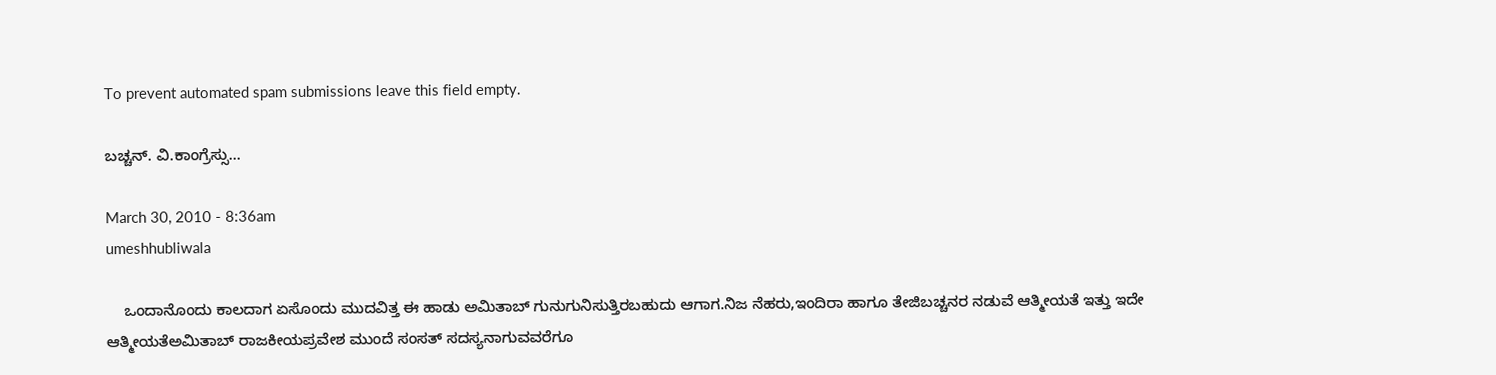To prevent automated spam submissions leave this field empty.

ಬಚ್ಚನ್. ವಿ.ಕಾಂಗ್ರೆಸ್ಸು...

March 30, 2010 - 8:36am
umeshhubliwala

    ಒಂದಾನೊಂದು ಕಾಲದಾಗ ಏಸೊಂದು ಮುದವಿತ್ತ ಈ ಹಾಡು ಅಮಿತಾಬ್ ಗುನುಗುನಿಸುತ್ತಿರಬಹುದು ಆಗಾಗ.ನಿಜ ನೆಹರು,ಇಂದಿರಾ ಹಾಗೂ ತೇಜಿಬಚ್ಚನರ ನಡುವೆ ಆತ್ಮೀಯತೆ ಇತ್ತು ಇದೇ ಆತ್ಮೀಯತೆಅಮಿತಾಬ್ ರಾಜಕೀಯಪ್ರವೇಶ ಮುಂದೆ ಸಂಸತ್ ಸದಸ್ಯನಾಗುವವರೆಗೂ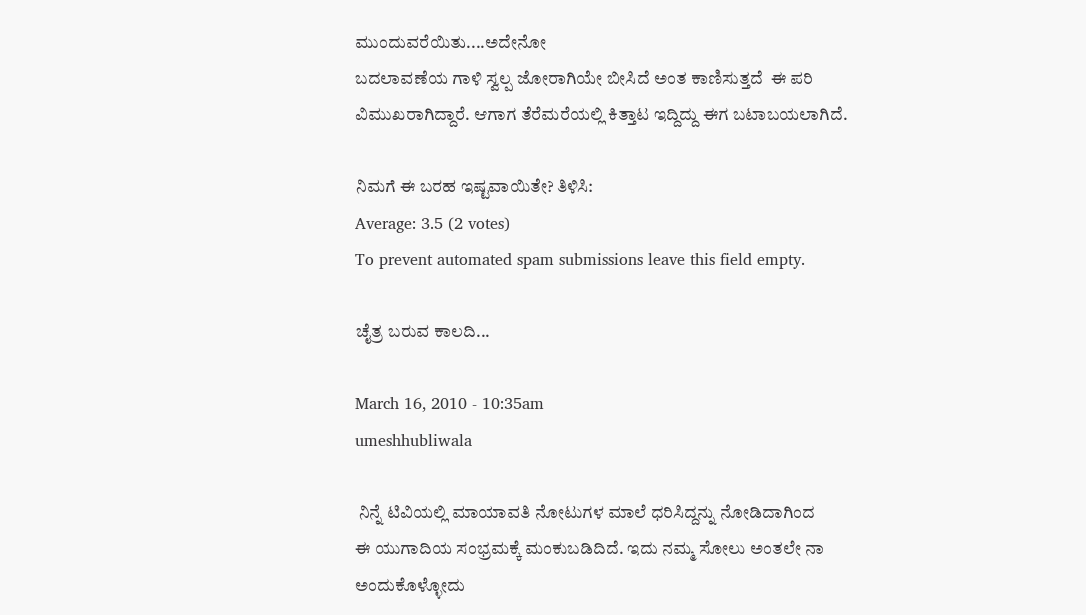ಮುಂದುವರೆಯಿತು....ಅದೇನೋ
ಬದಲಾವಣೆಯ ಗಾಳಿ ಸ್ವಲ್ಪ ಜೋರಾಗಿಯೇ ಬೀಸಿದೆ ಅಂತ ಕಾಣಿಸುತ್ತದೆ  ಈ ಪರಿ ವಿಮುಖರಾಗಿದ್ದಾರೆ. ಆಗಾಗ ತೆರೆಮರೆಯಲ್ಲಿ ಕಿತ್ತಾಟ ಇದ್ದಿದ್ದು ಈಗ ಬಟಾಬಯಲಾಗಿದೆ.

ನಿಮಗೆ ಈ ಬರಹ ಇಷ್ಟವಾಯಿತೇ? ತಿಳಿಸಿ:
Average: 3.5 (2 votes)
To prevent automated spam submissions leave this field empty.

ಚೈತ್ರ ಬರುವ ಕಾಲದಿ...

March 16, 2010 - 10:35am
umeshhubliwala

 ನಿನ್ನೆ ಟಿವಿಯಲ್ಲಿ ಮಾಯಾವತಿ ನೋಟುಗಳ ಮಾಲೆ ಧರಿಸಿದ್ದನ್ನು ನೋಡಿದಾಗಿಂದ
ಈ ಯುಗಾದಿಯ ಸಂಭ್ರಮಕ್ಕೆ ಮಂಕುಬಡಿದಿದೆ. ಇದು ನಮ್ಮ ಸೋಲು ಅಂತಲೇ ನಾ ಅಂದುಕೊಳ್ಳೋದು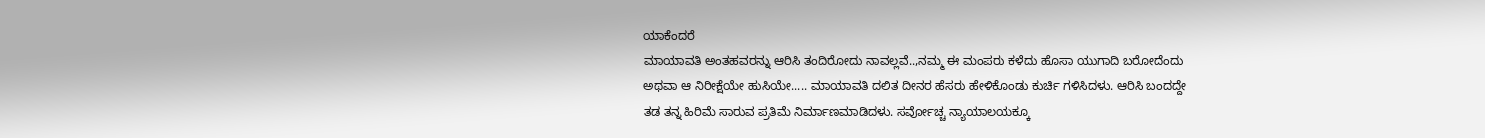ಯಾಕೆಂದರೆ
ಮಾಯಾವತಿ ಅಂತಹವರನ್ನು ಆರಿಸಿ ತಂದಿರೋದು ನಾವಲ್ಲವೆ..,ನಮ್ಮ ಈ ಮಂಪರು ಕಳೆದು ಹೊಸಾ ಯುಗಾದಿ ಬರೋದೆಂದು
ಅಥವಾ ಆ ನಿರೀಕ್ಷೆಯೇ ಹುಸಿಯೇ..... ಮಾಯಾವತಿ ದಲಿತ ದೀನರ ಹೆಸರು ಹೇಳಿಕೊಂಡು ಕುರ್ಚಿ ಗಳಿಸಿದಳು. ಆರಿಸಿ ಬಂದದ್ದೇ
ತಡ ತನ್ನ ಹಿರಿಮೆ ಸಾರುವ ಪ್ರತಿಮೆ ನಿರ್ಮಾಣಮಾಡಿದಳು. ಸರ್ವೋಚ್ಚ ನ್ಯಾಯಾಲಯಕ್ಕೂ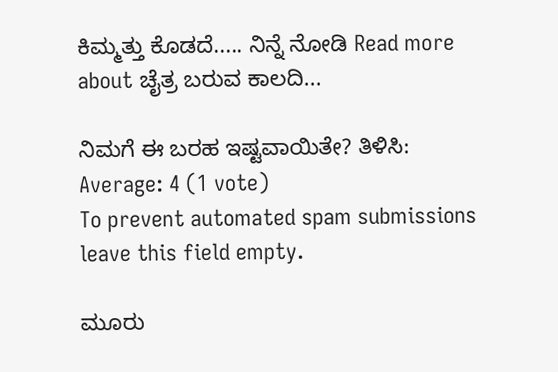ಕಿಮ್ಮತ್ತು ಕೊಡದೆ..... ನಿನ್ನೆ ನೋಡಿ Read more about ಚೈತ್ರ ಬರುವ ಕಾಲದಿ...

ನಿಮಗೆ ಈ ಬರಹ ಇಷ್ಟವಾಯಿತೇ? ತಿಳಿಸಿ:
Average: 4 (1 vote)
To prevent automated spam submissions leave this field empty.

ಮೂರು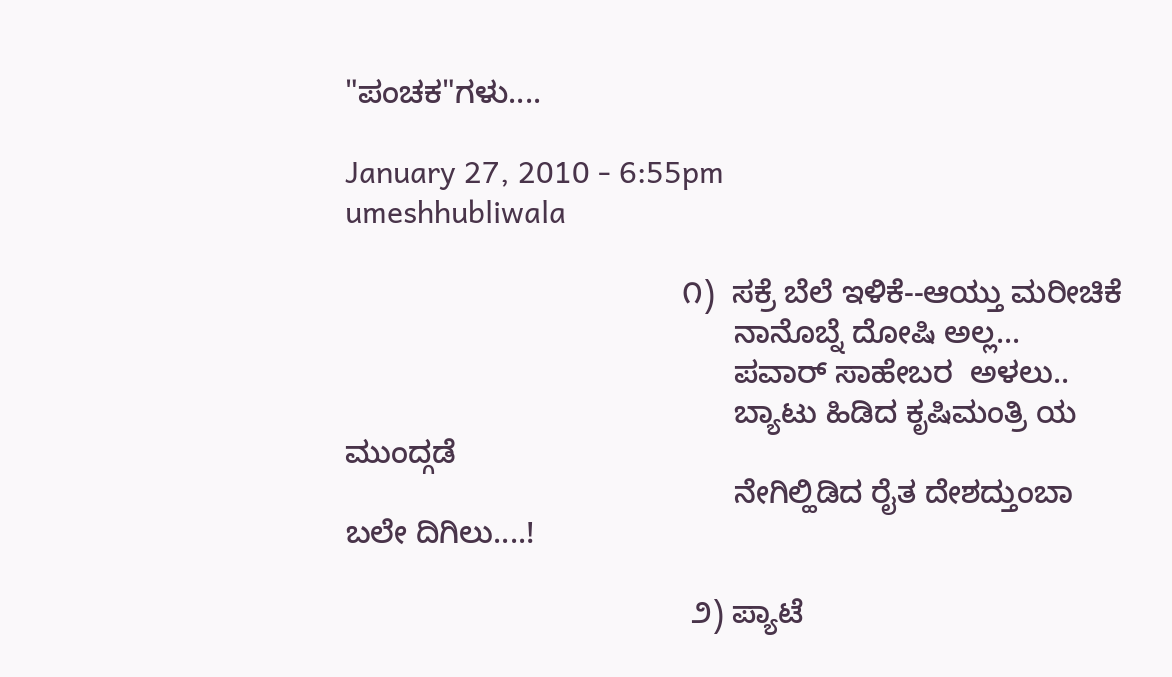"ಪಂಚಕ"ಗಳು....

January 27, 2010 - 6:55pm
umeshhubliwala

                                       ೧)  ಸಕ್ರೆ ಬೆಲೆ ಇಳಿಕೆ--ಆಯ್ತು ಮರೀಚಿಕೆ
                                             ನಾನೊಬ್ನೆ ದೋಷಿ ಅಲ್ಲ...
                                             ಪವಾರ್ ಸಾಹೇಬರ  ಅಳಲು..
                                             ಬ್ಯಾಟು ಹಿಡಿದ ಕೃಷಿಮಂತ್ರಿ ಯ ಮುಂದ್ಗಡೆ
                                             ನೇಗಿಲ್ಹಿಡಿದ ರೈತ ದೇಶದ್ತುಂಬಾ ಬಲೇ ದಿಗಿಲು....!

                                        ೨) ಪ್ಯಾಟೆ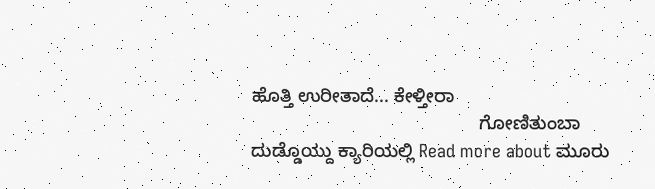ಹೊತ್ತಿ ಉರೀತಾದೆ... ಕೇಳ್ತೀರಾ
                                            ಗೋಣಿತುಂಬಾ ದುಡ್ಡೊಯ್ದು ಕ್ಯಾರಿಯಲ್ಲಿ Read more about ಮೂರು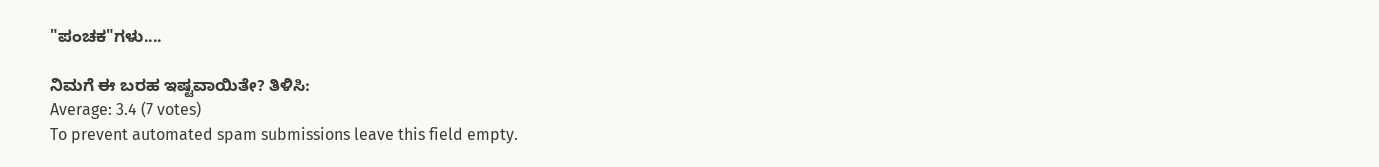"ಪಂಚಕ"ಗಳು....

ನಿಮಗೆ ಈ ಬರಹ ಇಷ್ಟವಾಯಿತೇ? ತಿಳಿಸಿ:
Average: 3.4 (7 votes)
To prevent automated spam submissions leave this field empty.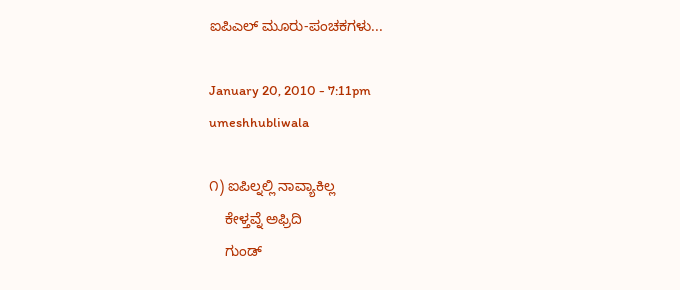ಐಪಿಎಲ್ ಮೂರು-ಪಂಚಕಗಳು...

January 20, 2010 - 7:11pm
umeshhubliwala

೧) ಐಪಿಲ್ನಲ್ಲಿ ನಾವ್ಯಾಕಿಲ್ಲ
    ಕೇಳ್ತವ್ನೆ ಅಫ್ರಿದಿ
    ಗುಂಡ್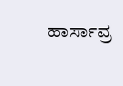ಹಾರ್ಸಾವ್ರ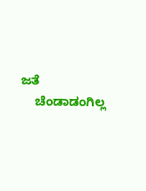ಜತೆ
    ಚೆಂಡಾಡಂಗಿಲ್ಲ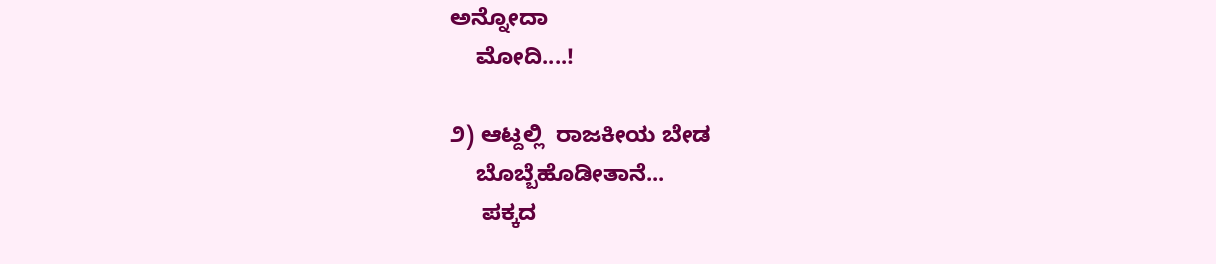ಅನ್ನೋದಾ
    ಮೋದಿ....!

೨) ಆಟ್ದಲ್ಲಿ  ರಾಜಕೀಯ ಬೇಡ
    ಬೊಬ್ಬೆಹೊಡೀತಾನೆ...
     ಪಕ್ಕದ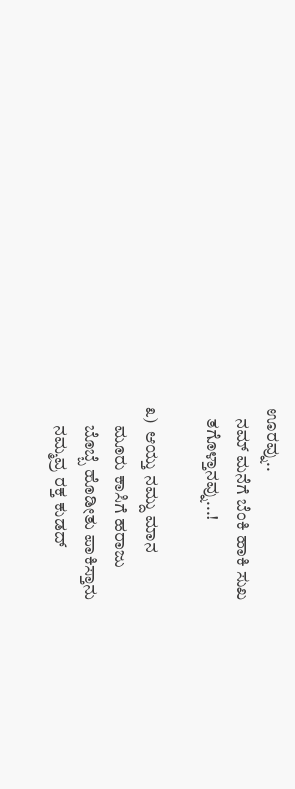ಊರವ್ನು..
   ನಮ್ ಮನೆಗೆ ಬೆಂಕಿ ಹಾಕಿ ಸುಖ
   ತಗೊಳ್ತಾನವ್ನು...!

೩)  ಆಯ್ತು ನಮ್ದು ಮಾನ
     ಮೂರು ಕಾಸಿಗೆ ಹರಾಜು
     ಬೊಬ್ಬೆ ಹೊಡೀತು ಪಾಕಿಸ್ತಾನು
     ನಮ್ಮವ್ರ ರಕ್ತ ಕುಡದ್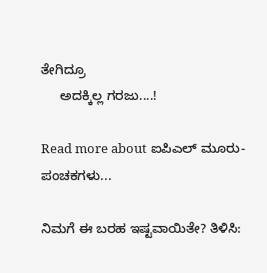ತೇಗಿದ್ರೂ
     ಅದಕ್ಕಿಲ್ಲ ಗರಜು....!

Read more about ಐಪಿಎಲ್ ಮೂರು-ಪಂಚಕಗಳು...

ನಿಮಗೆ ಈ ಬರಹ ಇಷ್ಟವಾಯಿತೇ? ತಿಳಿಸಿ: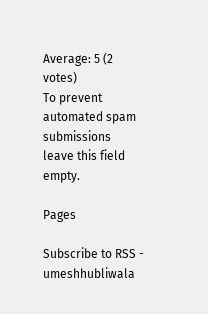Average: 5 (2 votes)
To prevent automated spam submissions leave this field empty.

Pages

Subscribe to RSS - umeshhubliwala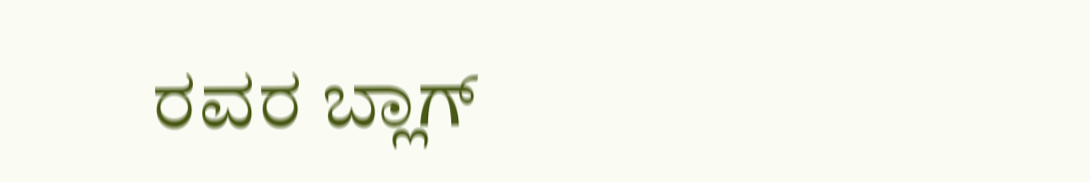ರವರ ಬ್ಲಾಗ್